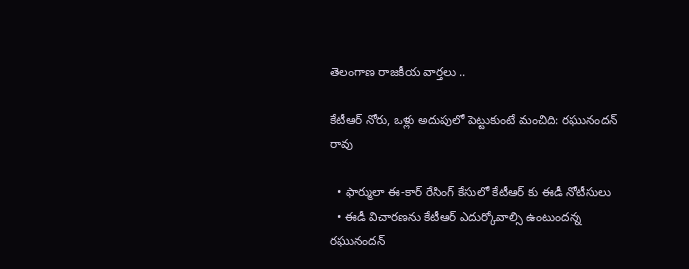తెలంగాణ రాజకీయ వార్తలు ..

కేటీఆర్ నోరు, ఒళ్లు అదుపులో పెట్టుకుంటే మంచిది: రఘునందన్ రావు

  • ఫార్ములా ఈ-కార్ రేసింగ్ కేసులో కేటీఆర్ కు ఈడీ నోటీసులు
  • ఈడీ విచారణను కేటీఆర్ ఎదుర్కోవాల్సి ఉంటుందన్న రఘునందన్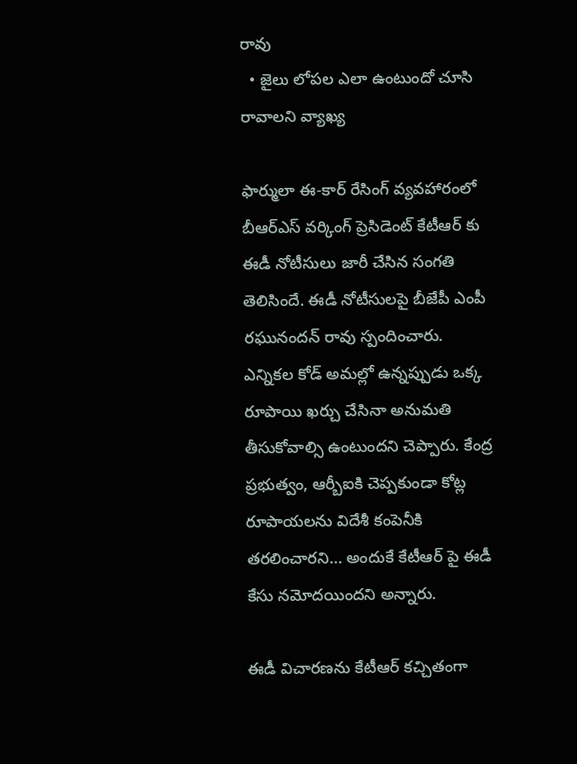రావు
  • జైలు లోపల ఎలా ఉంటుందో చూసి రావాలని వ్యాఖ్య

ఫార్ములా ఈ-కార్ రేసింగ్ వ్యవహారంలో బీఆర్ఎస్ వర్కింగ్ ప్రెసిడెంట్ కేటీఆర్ కు ఈడీ నోటీసులు జారీ చేసిన సంగతి తెలిసిందే. ఈడీ నోటీసులపై బీజేపీ ఎంపీ రఘునందన్ రావు స్పందించారు. ఎన్నికల కోడ్ అమల్లో ఉన్నప్పుడు ఒక్క రూపాయి ఖర్చు చేసినా అనుమతి తీసుకోవాల్సి ఉంటుందని చెప్పారు. కేంద్ర ప్రభుత్వం, ఆర్బీఐకి చెప్పకుండా కోట్ల రూపాయలను విదేశీ కంపెనీకి తరలించారని… అందుకే కేటీఆర్ పై ఈడీ కేసు నమోదయిందని అన్నారు.

ఈడీ విచారణను కేటీఆర్ కచ్చితంగా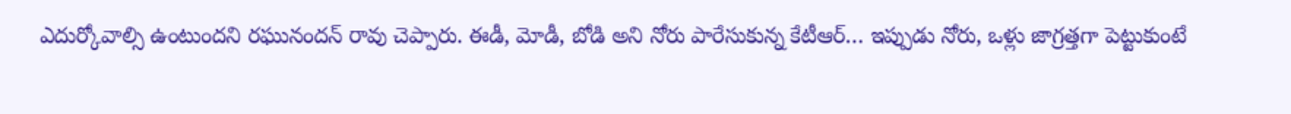ఎదుర్కోవాల్సి ఉంటుందని రఘునందన్ రావు చెప్పారు. ఈడీ, మోడీ, బోడి అని నోరు పారేసుకున్న కేటీఆర్… ఇప్పుడు నోరు, ఒళ్లు జాగ్రత్తగా పెట్టుకుంటే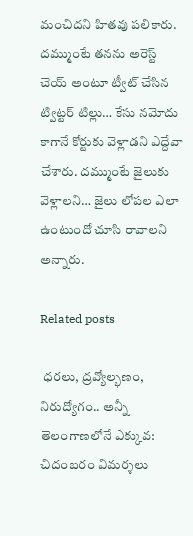మంచిదని హితవు పలికారు. దమ్ముంటే తనను అరెస్ట్ చెయ్ అంటూ ట్వీట్ చేసిన ట్విట్టర్ టిల్లు… కేసు నమోదు కాగానే కోర్టుకు వెళ్లాడని ఎద్దేవా చేశారు. దమ్ముంటే జైలుకు వెళ్లాలని… జైలు లోపల ఎలా ఉంటుందో చూసి రావాలని అన్నారు.

Related posts

 ధరలు, ద్రవ్యోల్భణం, నిరుద్యోగం.. అన్నీ తెలంగాణలోనే ఎక్కువ: చిదంబరం విమర్శలు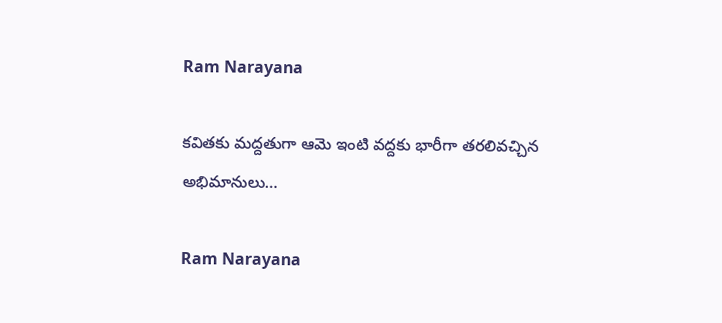Ram Narayana

కవితకు మద్దతుగా ఆమె ఇంటి వద్దకు భారీగా తరలివచ్చిన అభిమానులు…

Ram Narayana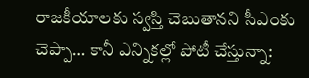రాజకీయాలకు స్వస్తి చెబుతానని సీఎంకు చెప్పా… కానీ ఎన్నికల్లో పోటీ చేస్తున్నా: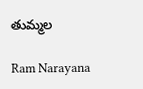తుమ్మల

Ram Narayana